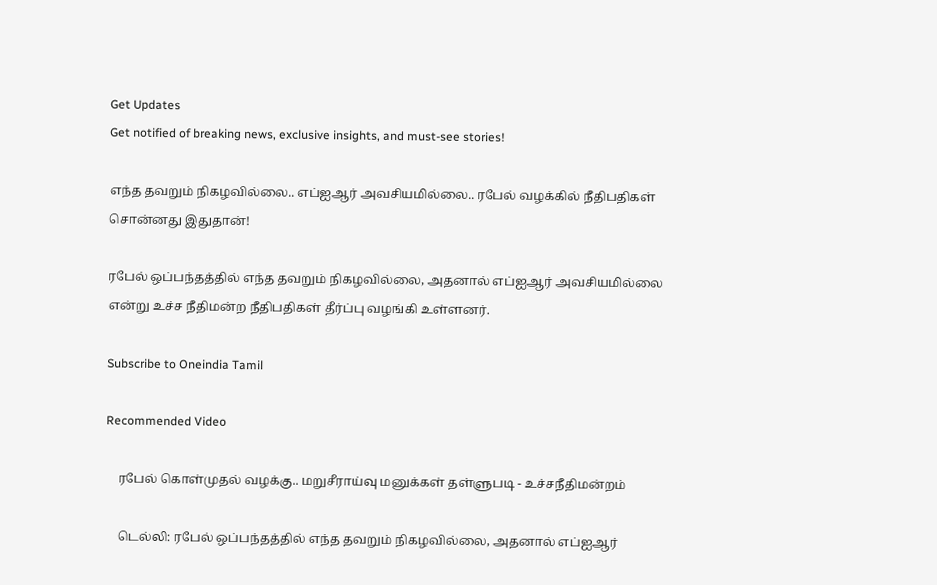Get Updates
Get notified of breaking news, exclusive insights, and must-see stories!

எந்த தவறும் நிகழவில்லை.. எப்ஐஆர் அவசியமில்லை.. ரபேல் வழக்கில் நீதிபதிகள் சொன்னது இதுதான்!

ரபேல் ஒப்பந்தத்தில் எந்த தவறும் நிகழவில்லை, அதனால் எப்ஐஆர் அவசியமில்லை என்று உச்ச நீதிமன்ற நீதிபதிகள் தீர்ப்பு வழங்கி உள்ளனர்.

Subscribe to Oneindia Tamil

Recommended Video

    ரபேல் கொள்முதல் வழக்கு.. மறுசீராய்வு மனுக்கள் தள்ளுபடி - உச்சநீதிமன்றம்

    டெல்லி: ரபேல் ஒப்பந்தத்தில் எந்த தவறும் நிகழவில்லை, அதனால் எப்ஐஆர்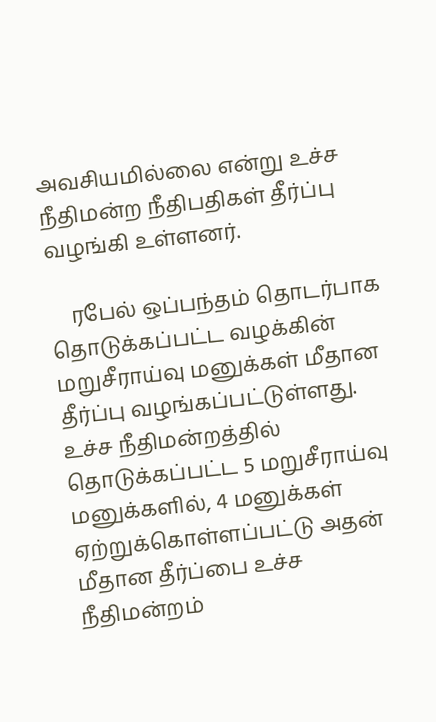அவசியமில்லை என்று உச்ச நீதிமன்ற நீதிபதிகள் தீர்ப்பு வழங்கி உள்ளனர்.

    ரபேல் ஒப்பந்தம் தொடர்பாக தொடுக்கப்பட்ட வழக்கின் மறுசீராய்வு மனுக்கள் மீதான தீர்ப்பு வழங்கப்பட்டுள்ளது. உச்ச நீதிமன்றத்தில் தொடுக்கப்பட்ட 5 மறுசீராய்வு மனுக்களில், 4 மனுக்கள் ஏற்றுக்கொள்ளப்பட்டு அதன் மீதான தீர்ப்பை உச்ச நீதிமன்றம்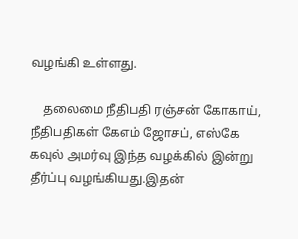வழங்கி உள்ளது.

    தலைமை நீதிபதி ரஞ்சன் கோகாய், நீதிபதிகள் கேஎம் ஜோசப், எஸ்கே கவுல் அமர்வு இந்த வழக்கில் இன்று தீர்ப்பு வழங்கியது.இதன்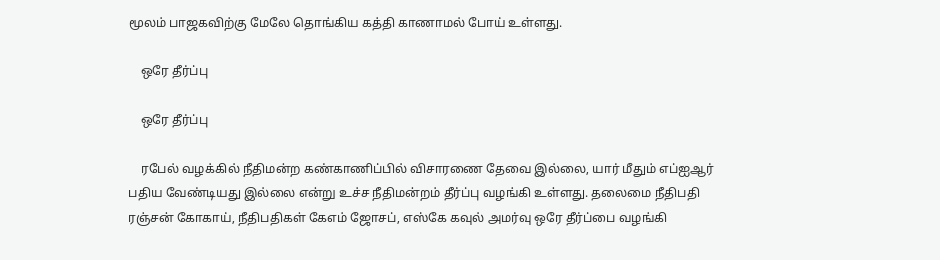மூலம் பாஜகவிற்கு மேலே தொங்கிய கத்தி காணாமல் போய் உள்ளது.

    ஒரே தீர்ப்பு

    ஒரே தீர்ப்பு

    ரபேல் வழக்கில் நீதிமன்ற கண்காணிப்பில் விசாரணை தேவை இல்லை, யார் மீதும் எப்ஐஆர் பதிய வேண்டியது இல்லை என்று உச்ச நீதிமன்றம் தீர்ப்பு வழங்கி உள்ளது. தலைமை நீதிபதி ரஞ்சன் கோகாய், நீதிபதிகள் கேஎம் ஜோசப், எஸ்கே கவுல் அமர்வு ஒரே தீர்ப்பை வழங்கி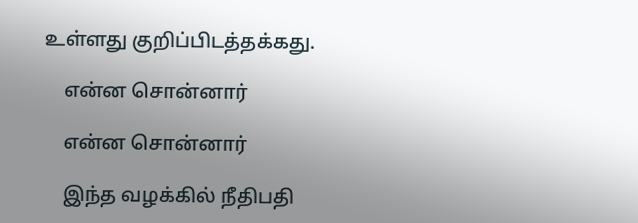உள்ளது குறிப்பிடத்தக்கது.

    என்ன சொன்னார்

    என்ன சொன்னார்

    இந்த வழக்கில் நீதிபதி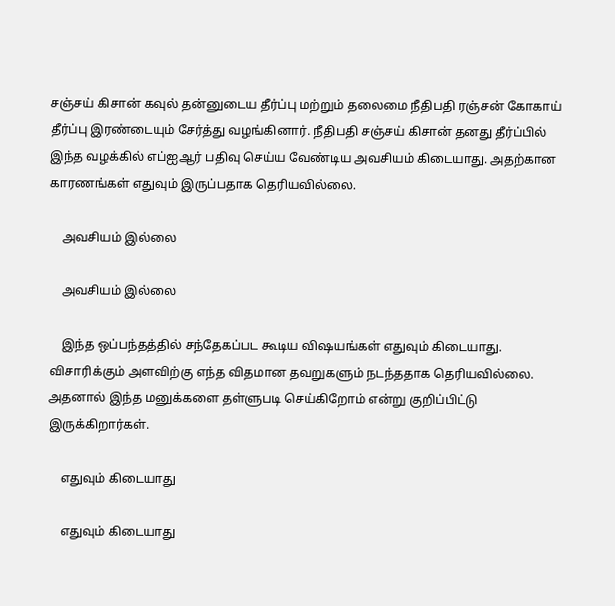சஞ்சய் கிசான் கவுல் தன்னுடைய தீர்ப்பு மற்றும் தலைமை நீதிபதி ரஞ்சன் கோகாய் தீர்ப்பு இரண்டையும் சேர்த்து வழங்கினார். நீதிபதி சஞ்சய் கிசான் தனது தீர்ப்பில் இந்த வழக்கில் எப்ஐஆர் பதிவு செய்ய வேண்டிய அவசியம் கிடையாது. அதற்கான காரணங்கள் எதுவும் இருப்பதாக தெரியவில்லை.

    அவசியம் இல்லை

    அவசியம் இல்லை

    இந்த ஒப்பந்தத்தில் சந்தேகப்பட கூடிய விஷயங்கள் எதுவும் கிடையாது. விசாரிக்கும் அளவிற்கு எந்த விதமான தவறுகளும் நடந்ததாக தெரியவில்லை. அதனால் இந்த மனுக்களை தள்ளுபடி செய்கிறோம் என்று குறிப்பிட்டு இருக்கிறார்கள்.

    எதுவும் கிடையாது

    எதுவும் கிடையாது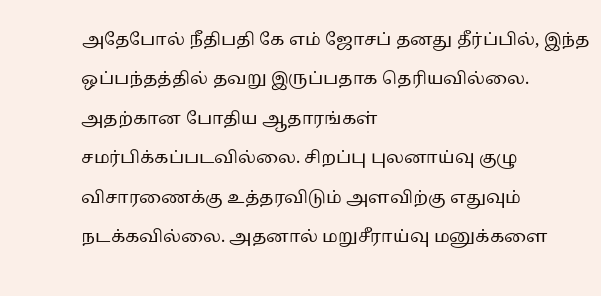அதேபோல் நீதிபதி கே எம் ஜோசப் தனது தீர்ப்பில், இந்த ஒப்பந்தத்தில் தவறு இருப்பதாக தெரியவில்லை. அதற்கான போதிய ஆதாரங்கள் சமர்பிக்கப்படவில்லை. சிறப்பு புலனாய்வு குழு விசாரணைக்கு உத்தரவிடும் அளவிற்கு எதுவும் நடக்கவில்லை. அதனால் மறுசீராய்வு மனுக்களை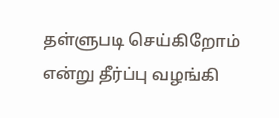தள்ளுபடி செய்கிறோம் என்று தீர்ப்பு வழங்கி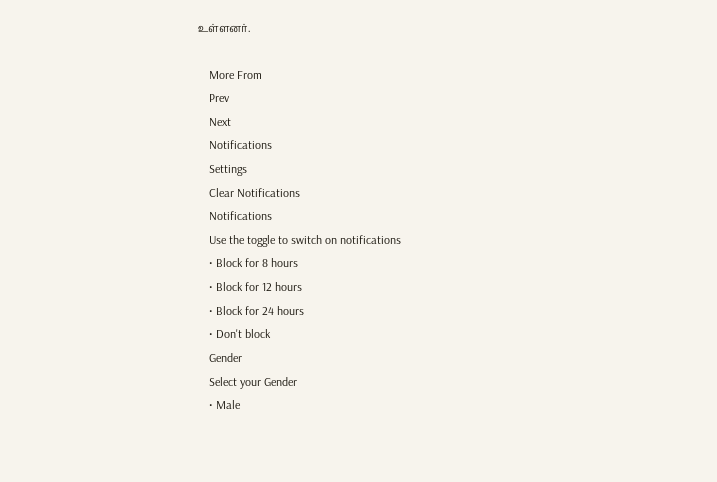உள்ளனர்.

    More From
    Prev
    Next
    Notifications
    Settings
    Clear Notifications
    Notifications
    Use the toggle to switch on notifications
    • Block for 8 hours
    • Block for 12 hours
    • Block for 24 hours
    • Don't block
    Gender
    Select your Gender
    • Male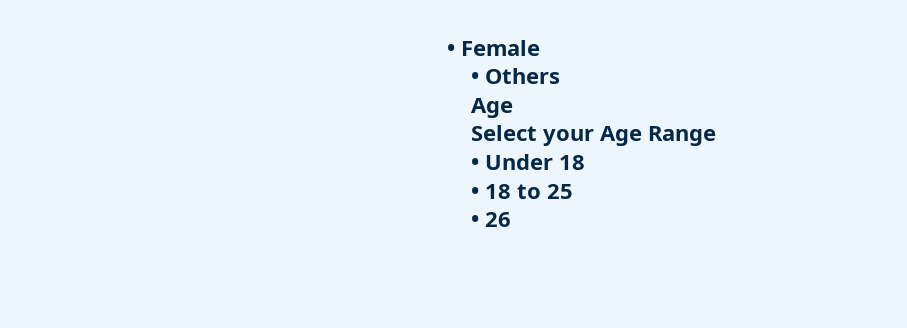• Female
    • Others
    Age
    Select your Age Range
    • Under 18
    • 18 to 25
    • 26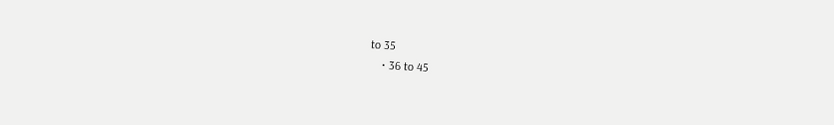to 35
    • 36 to 45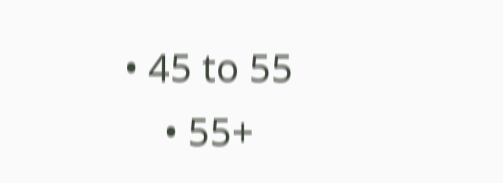• 45 to 55
    • 55+